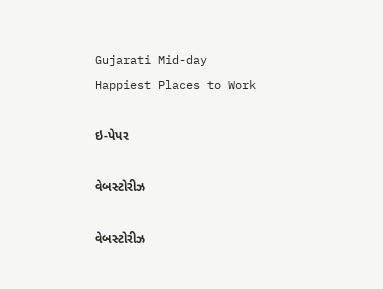Gujarati Mid-day
Happiest Places to Work

ઇ-પેપર

વેબસ્ટોરીઝ

વેબસ્ટોરીઝ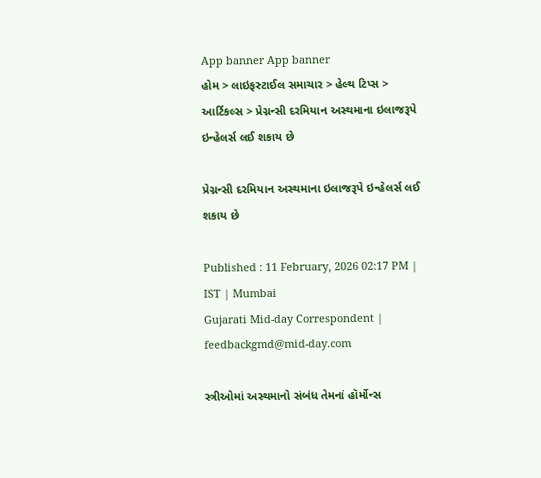App banner App banner
હોમ > લાઇફસ્ટાઈલ સમાચાર > હેલ્થ ટિપ્સ > આર્ટિકલ્સ > પ્રેગ્નન્સી દરમિયાન અસ્થમાના ઇલાજરૂપે ઇન્હેલર્સ લઈ શકાય છે

પ્રેગ્નન્સી દરમિયાન અસ્થમાના ઇલાજરૂપે ઇન્હેલર્સ લઈ શકાય છે

Published : 11 February, 2026 02:17 PM | IST | Mumbai
Gujarati Mid-day Correspondent | feedbackgmd@mid-day.com

સ્ત્રીઓમાં અસ્થમાનો સંબંધ તેમનાં હૉર્મોન્સ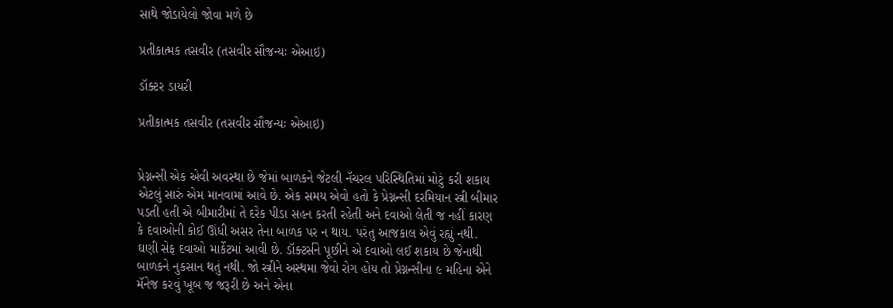સાથે જોડાયેલો જોવા મળે છે

પ્રતીકાત્મક તસવીર (તસવીર સૌજન્યઃ એઆઇ)

ડૉક્ટર ડાયરી

પ્રતીકાત્મક તસવીર (તસવીર સૌજન્યઃ એઆઇ)


પ્રેગ્નન્સી એક એવી અવસ્થા છે જેમાં બાળકને જેટલી નૅચરલ પરિસ્થિતિમાં મોટું કરી શકાય એટલું સારું એમ માનવામાં આવે છે. એક સમય એવો હતો કે પ્રેગ્નન્સી દરમિયાન સ્ત્રી બીમાર પડતી હતી એ બીમારીમાં તે દરેક પીડા સહન કરતી રહેતી અને દવાઓ લેતી જ નહીં કારણ કે દવાઓની કોઈ ઊંધી અસર તેના બાળક પર ન થાય. પરંતુ આજકાલ એવું રહ્યું નથી. ઘણી સેફ દવાઓ માર્કેટમાં આવી છે. ડૉક્ટર્સને પૂછીને એ દવાઓ લઈ શકાય છે જેનાથી બાળકને નુકસાન થતું નથી. જો સ્ત્રીને અસ્થમા જેવો રોગ હોય તો પ્રેગ્નન્સીના ૯ મહિના એને મૅનેજ કરવું ખૂબ જ જરૂરી છે અને એના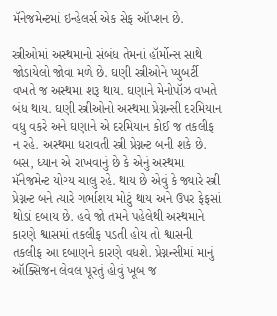મૅનેજમેન્ટમાં ઇન્હેલર્સ એક સેફ ઑપ્શન છે.

સ્ત્રીઓમાં અસ્થમાનો સંબંધ તેમનાં હૉર્મોન્સ સાથે જોડાયેલો જોવા મળે છે. ઘણી સ્ત્રીઓને પ્યુબર્ટી વખતે જ અસ્થમા શરૂ થાય. ઘણાને મેનોપૉઝ વખતે બંધ થાય. ઘણી સ્ત્રીઓનો અસ્થમા પ્રેગ્નન્સી દરમિયાન વધુ વકરે અને ઘણાને એ દરમિયાન કોઈ જ તકલીફ ન રહે. અસ્થમા ધરાવતી સ્ત્રી પ્રેગ્નન્ટ બની શકે છે. બસ, ધ્યાન એ રાખવાનું છે કે એનું અસ્થમા મૅનેજમેન્ટ યોગ્ય ચાલુ રહે. થાય છે એવું કે જ્યારે સ્ત્રી પ્રેગ્નન્ટ બને ત્યારે ગર્ભાશય મોટું થાય અને ઉપર ફેફસાં થોડાં દબાય છે. હવે જો તમને પહેલેથી અસ્થમાને કારણે શ્વાસમાં તકલીફ પડતી હોય તો શ્વાસની તકલીફ આ દબાણને કારણે વધશે. પ્રેગ્નન્સીમાં માનું ઑક્સિજન લેવલ પૂરતું હોવું ખૂબ જ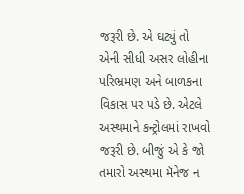જરૂરી છે. એ ઘટ્યું તો એની સીધી અસર લોહીના પરિભ્રમણ અને બાળકના વિકાસ પર પડે છે. એટલે અસ્થમાને કન્ટ્રોલમાં રાખવો જરૂરી છે. બીજું એ કે જો તમારો અસ્થમા મૅનેજ ન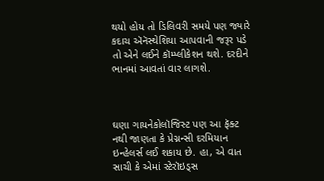થયો હોય તો ડિલિવરી સમયે પણ જ્યારે કદાચ ઍનૅસ્થેશિયા આપવાની જરૂર પડે તો એને લઈને કૉમ્પ્લીકેશન થશે. દરદીને ભાનમાં આવતાં વાર લાગશે.



ઘણા ગાયનેકોલૉજિસ્ટ પણ આ ફૅક્ટ નથી જાણતા કે પ્રેગ્નન્સી દરમિયાન ઇન્હેલર્સ લઈ શકાય છે. હા, એ વાત સાચી કે એમાં સ્ટેરૉઇડ્સ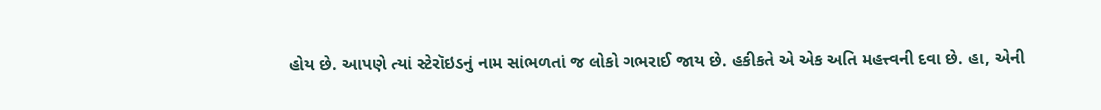હોય છે. આપણે ત્યાં સ્ટેરૉઇડનું નામ સાંભળતાં જ લોકો ગભરાઈ જાય છે. હકીકતે એ એક અતિ મહત્ત્વની દવા છે. હા, એની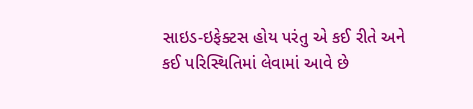સાઇડ-ઇફેક્ટસ હોય પરંતુ એ કઈ રીતે અને કઈ પરિસ્થિતિમાં લેવામાં આવે છે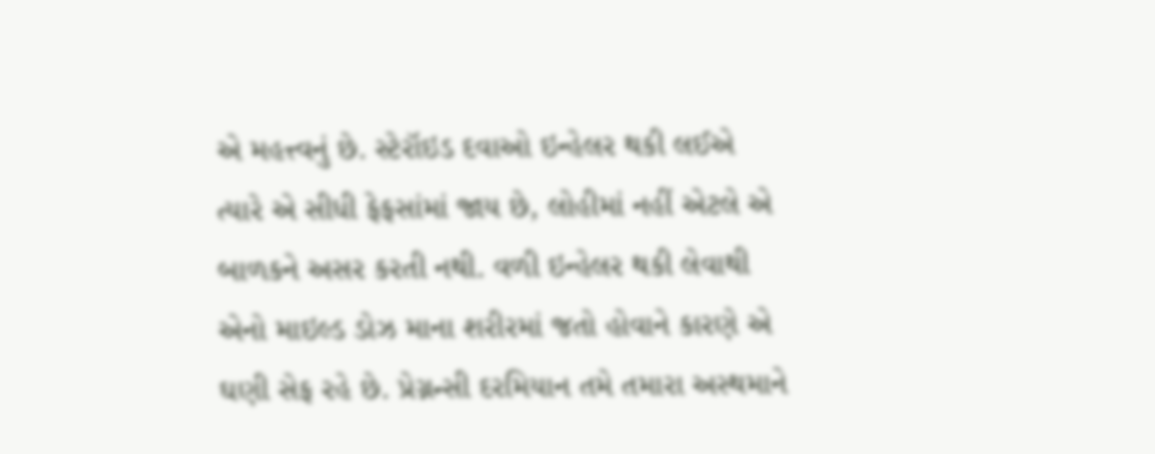એ મહત્ત્વનું છે. સ્ટેરૉઇડ દવાઓ ઇન્હેલર થકી લઈએ ત્યારે એ સીધી ફેફસાંમાં જાય છે, લોહીમાં નહીં એટલે એ બાળકને અસર કરતી નથી. વળી ઇન્હેલર થકી લેવાથી એનો માઇલ્ડ ડોઝ માના શરીરમાં જતો હોવાને કારણે એ ઘણી સેફ રહે છે. પ્રેગ્નન્સી દરમિયાન તમે તમારા અસ્થમાને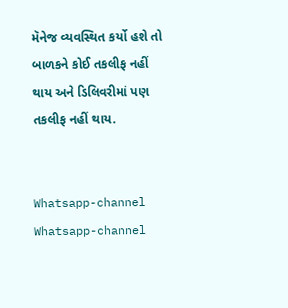મૅનેજ વ્યવસ્થિત કર્યો હશે તો બાળકને કોઈ તકલીફ નહીં થાય અને ડિલિવરીમાં પણ તકલીફ નહીં થાય.


Whatsapp-channel Whatsapp-channel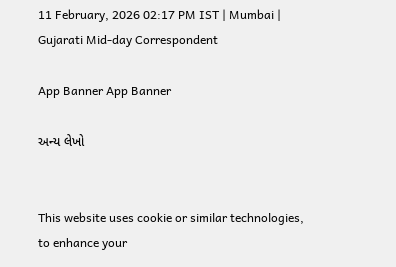11 February, 2026 02:17 PM IST | Mumbai | Gujarati Mid-day Correspondent

App Banner App Banner

અન્ય લેખો


This website uses cookie or similar technologies, to enhance your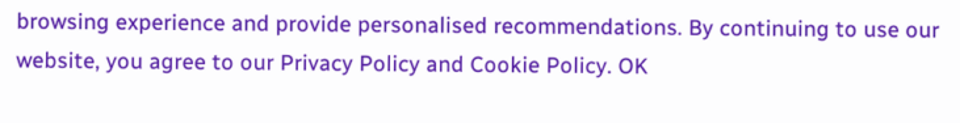browsing experience and provide personalised recommendations. By continuing to use our website, you agree to our Privacy Policy and Cookie Policy. OK